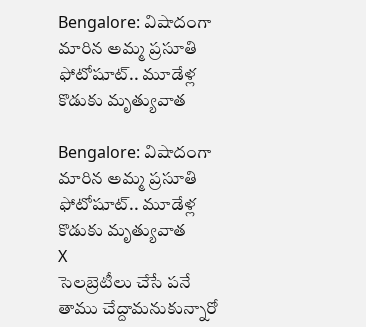Bengalore: విషాదంగా మారిన అమ్మ ప్రసూతి ఫోటోషూట్.. మూడేళ్ల కొడుకు మృత్యువాత

Bengalore: విషాదంగా మారిన అమ్మ ప్రసూతి ఫోటోషూట్.. మూడేళ్ల కొడుకు మృత్యువాత
X
సెలబ్రెటీలు చేసే పనే తాము చేద్దామనుకున్నారో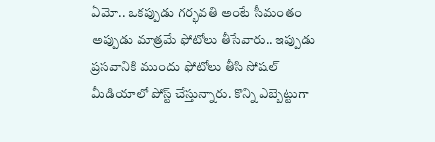ఏమో.. ఒకప్పుడు గర్భవతి అంటే సీమంతం అప్పుడు మాత్రమే ఫోటోలు తీసేవారు.. ఇప్పుడు ప్రసవానికి ముందు ఫోటోలు తీసి సోషల్ మీడియాలో పోస్ట్ చేస్తున్నారు. కొన్ని ఎబ్బెట్టుగా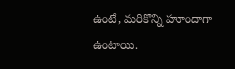ఉంటే, మరికొన్ని హూందాగా ఉంటాయి.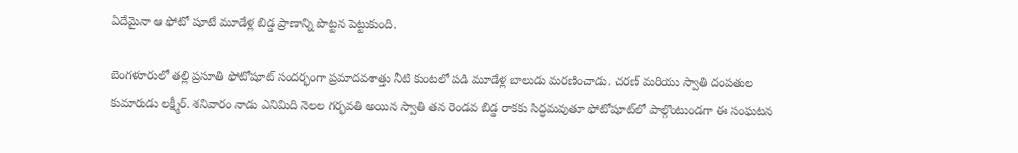ఏదేమైనా ఆ ఫోటో షూటే మూడేళ్ల బిడ్డ ప్రాణాన్ని పొట్టన పెట్టుకుంది.

బెంగళూరులో తల్లి ప్రసూతి ఫోటోషూట్ సందర్భంగా ప్రమాదవశాత్తు నీటి కుంటలో పడి మూడేళ్ల బాలుడు మరణించాడు. చరణ్ మరియు స్వాతి దంపతుల కుమారుడు లక్ష్మీర్. శనివారం నాడు ఎనిమిది నెలల గర్భవతి అయిన స్వాతి తన రెండవ బిడ్డ రాకకు సిద్ధమవుతూ ఫోటోషూట్‌లో పాల్గొంటుండగా ఈ సంఘటన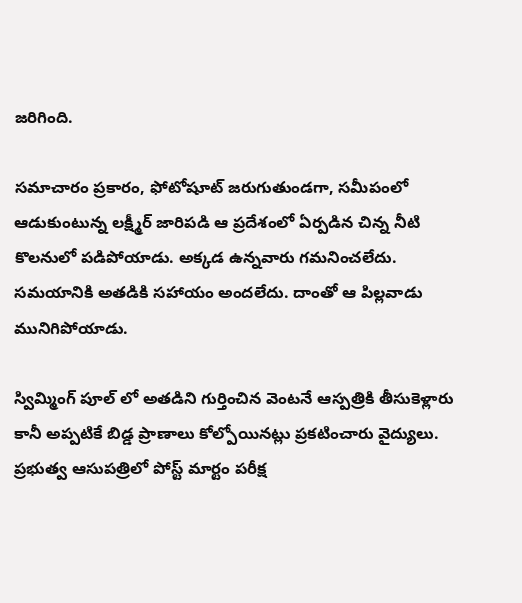జరిగింది.

సమాచారం ప్రకారం, ఫోటోషూట్ జరుగుతుండగా, సమీపంలో ఆడుకుంటున్న లక్ష్మీర్ జారిపడి ఆ ప్రదేశంలో ఏర్పడిన చిన్న నీటి కొలనులో పడిపోయాడు. అక్కడ ఉన్నవారు గమనించలేదు. సమయానికి అతడికి సహాయం అందలేదు. దాంతో ఆ పిల్లవాడు మునిగిపోయాడు.

స్విమ్మింగ్ పూల్ లో అతడిని గుర్తించిన వెంటనే ఆస్పత్రికి తీసుకెళ్లారు కానీ అప్పటికే బిడ్డ ప్రాణాలు కోల్పోయినట్లు ప్రకటించారు వైద్యులు. ప్రభుత్వ ఆసుపత్రిలో పోస్ట్ మార్టం పరీక్ష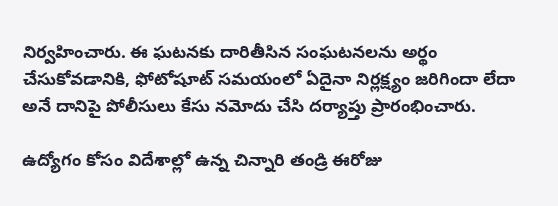నిర్వహించారు. ఈ ఘటనకు దారితీసిన సంఘటనలను అర్థం చేసుకోవడానికి, ఫోటోషూట్ సమయంలో ఏదైనా నిర్లక్ష్యం జరిగిందా లేదా అనే దానిపై పోలీసులు కేసు నమోదు చేసి దర్యాప్తు ప్రారంభించారు.

ఉద్యోగం కోసం విదేశాల్లో ఉన్న చిన్నారి తండ్రి ఈరోజు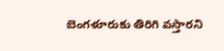బెంగళూరుకు తిరిగి వస్తారని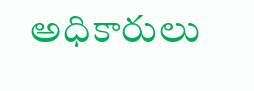అధికారులు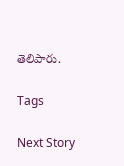తెలిపారు.

Tags

Next Story